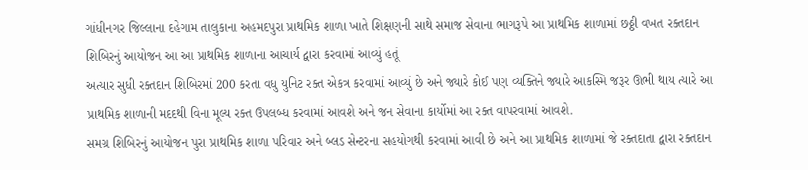ગાંધીનગર જિલ્લાના દહેગામ તાલુકાના અહમદપુરા પ્રાથમિક શાળા ખાતે શિક્ષણની સાથે સમાજ સેવાના ભાગરૂપે આ પ્રાથમિક શાળામાં છઠ્ઠી વખત રક્તદાન શિબિરનું આયોજન આ આ પ્રાથમિક શાળાના આચાર્ય દ્વારા કરવામાં આવ્યું હતૂં
અત્યાર સુધી રક્તદાન શિબિરમાં 200 કરતા વધુ યુનિટ રક્ત એકત્ર કરવામાં આવ્યું છે અને જ્યારે કોઈ પણ વ્યક્તિને જ્યારે આકસ્મિ જરૂર ઊભી થાય ત્યારે આ પ્રાથમિક શાળાની મદદથી વિના મૂલ્ય રક્ત ઉપલબ્ધ કરવામાં આવશે અને જન સેવાના કાર્યોમાં આ રક્ત વાપરવામાં આવશે.
સમગ્ર શિબિરનું આયોજન પુરા પ્રાથમિક શાળા પરિવાર અને બ્લડ સેન્ટરના સહયોગથી કરવામાં આવી છે અને આ પ્રાથમિક શાળામાં જે રક્તદાતા દ્વારા રક્તદાન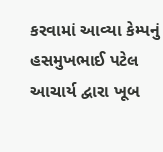કરવામાં આવ્યા કેમ્પનું હસમુખભાઈ પટેલ આચાર્ય દ્વારા ખૂબ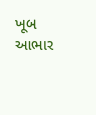ખૂબ આભાર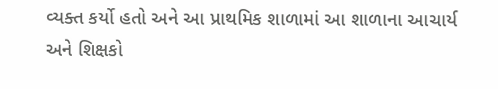વ્યક્ત કર્યો હતો અને આ પ્રાથમિક શાળામાં આ શાળાના આચાર્ય અને શિક્ષકો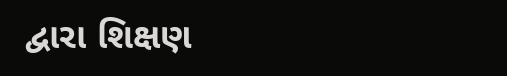દ્વારા શિક્ષણ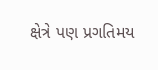ક્ષેત્રે પણ પ્રગતિમય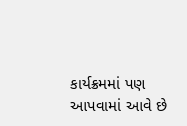કાર્યક્રમમાં પણ આપવામાં આવે છે